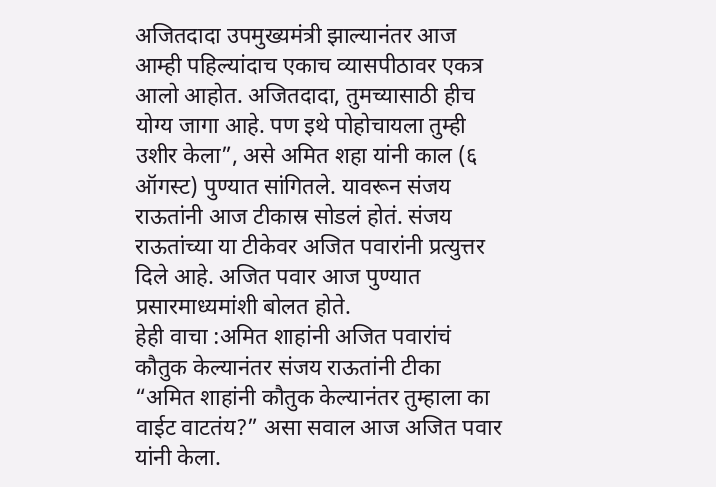अजितदादा उपमुख्यमंत्री झाल्यानंतर आज आम्ही पहिल्यांदाच एकाच व्यासपीठावर एकत्र आलो आहोत. अजितदादा, तुमच्यासाठी हीच योग्य जागा आहे. पण इथे पोहोचायला तुम्ही उशीर केला”, असे अमित शहा यांनी काल (६ ऑगस्ट) पुण्यात सांगितले. यावरून संजय राऊतांनी आज टीकास्र सोडलं होतं. संजय राऊतांच्या या टीकेवर अजित पवारांनी प्रत्युत्तर दिले आहे. अजित पवार आज पुण्यात प्रसारमाध्यमांशी बोलत होते.
हेही वाचा :अमित शाहांनी अजित पवारांचं कौतुक केल्यानंतर संजय राऊतांनी टीका
“अमित शाहांनी कौतुक केल्यानंतर तुम्हाला का वाईट वाटतंय?” असा सवाल आज अजित पवार यांनी केला.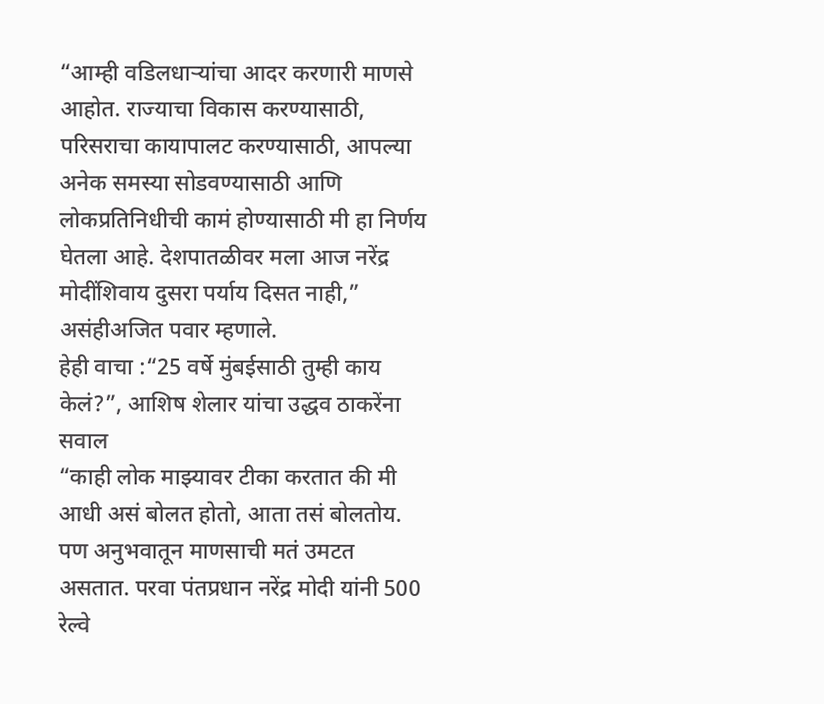“आम्ही वडिलधाऱ्यांचा आदर करणारी माणसे आहोत. राज्याचा विकास करण्यासाठी, परिसराचा कायापालट करण्यासाठी, आपल्या अनेक समस्या सोडवण्यासाठी आणि लोकप्रतिनिधीची कामं होण्यासाठी मी हा निर्णय घेतला आहे. देशपातळीवर मला आज नरेंद्र मोदींशिवाय दुसरा पर्याय दिसत नाही,” असंहीअजित पवार म्हणाले.
हेही वाचा :“25 वर्षे मुंबईसाठी तुम्ही काय केलं?”, आशिष शेलार यांचा उद्धव ठाकरेंना सवाल
“काही लोक माझ्यावर टीका करतात की मी आधी असं बोलत होतो, आता तसं बोलतोय. पण अनुभवातून माणसाची मतं उमटत असतात. परवा पंतप्रधान नरेंद्र मोदी यांनी 500 रेल्वे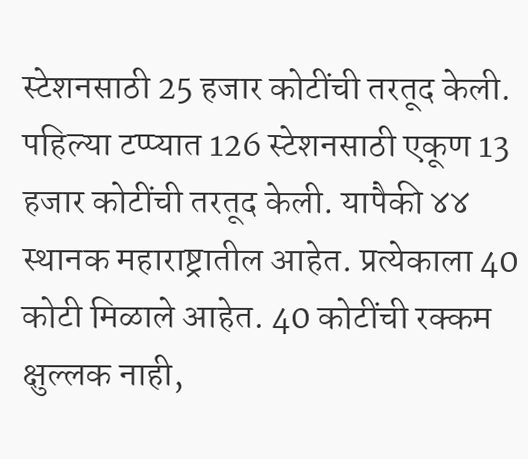स्टेशनसाठी 25 हजार कोटींची तरतूद केली. पहिल्या टप्प्यात 126 स्टेशनसाठी एकूण 13 हजार कोटींची तरतूद केली. यापैकी ४४ स्थानक महाराष्ट्रातील आहेत. प्रत्येकाला 40 कोटी मिळाले आहेत. 40 कोटींची रक्कम क्षुल्लक नाही,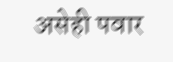असेही पवार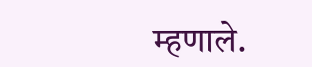म्हणाले.